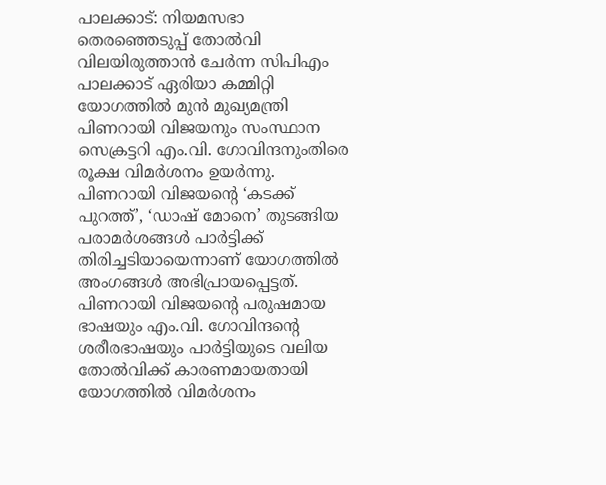പാലക്കാട്: നിയമസഭാ തെരഞ്ഞെടുപ്പ് തോൽവി വിലയിരുത്താൻ ചേർന്ന സിപിഎം പാലക്കാട് ഏരിയാ കമ്മിറ്റി യോഗത്തിൽ മുൻ മുഖ്യമന്ത്രി പിണറായി വിജയനും സംസ്ഥാന സെക്രട്ടറി എം.വി. ഗോവിന്ദനുംതിരെ രൂക്ഷ വിമർശനം ഉയർന്നു. പിണറായി വിജയന്റെ ‘കടക്ക് പുറത്ത്’, ‘ഡാഷ് മോനെ’ തുടങ്ങിയ പരാമർശങ്ങൾ പാർട്ടിക്ക് തിരിച്ചടിയായെന്നാണ് യോഗത്തിൽ അംഗങ്ങൾ അഭിപ്രായപ്പെട്ടത്.
പിണറായി വിജയന്റെ പരുഷമായ ഭാഷയും എം.വി. ഗോവിന്ദന്റെ ശരീരഭാഷയും പാർട്ടിയുടെ വലിയ തോൽവിക്ക് കാരണമായതായി യോഗത്തിൽ വിമർശനം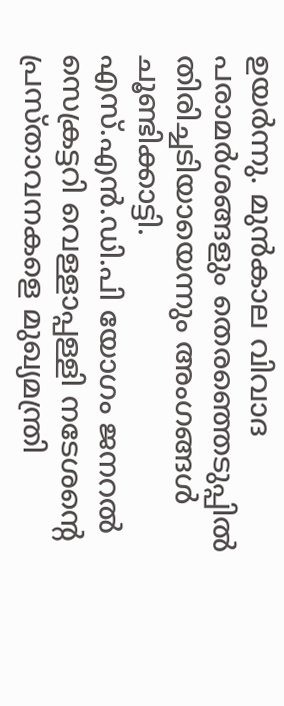ഉയർന്നു. മുൻകാല വിവാദ പരാമർശങ്ങളും തെരഞ്ഞെടുപ്പിൽ തിരിച്ചടിയായെന്നും അംഗങ്ങൾ ചൂണ്ടിക്കാട്ടി.
എസ്.എൻ.ഡി.പി യോഗം ജനറൽ സെക്രട്ടറി വെള്ളാപ്പള്ളി നടേശന്റെ പ്രസ്താവനകളെ മുഖ്യമന്ത്രി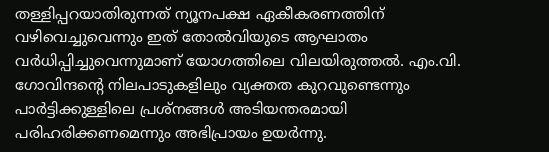തള്ളിപ്പറയാതിരുന്നത് ന്യൂനപക്ഷ ഏകീകരണത്തിന് വഴിവെച്ചുവെന്നും ഇത് തോൽവിയുടെ ആഘാതം വർധിപ്പിച്ചുവെന്നുമാണ് യോഗത്തിലെ വിലയിരുത്തൽ. എം.വി. ഗോവിന്ദന്റെ നിലപാടുകളിലും വ്യക്തത കുറവുണ്ടെന്നും പാർട്ടിക്കുള്ളിലെ പ്രശ്നങ്ങൾ അടിയന്തരമായി പരിഹരിക്കണമെന്നും അഭിപ്രായം ഉയർന്നു.